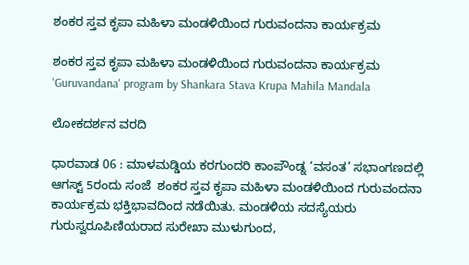ಶಂಕರ ಸ್ತವ ಕೃಪಾ ಮಹಿಳಾ ಮಂಡಳಿಯಿಂದ ಗುರುವಂದನಾ ಕಾರ್ಯಕ್ರಮ

ಶಂಕರ ಸ್ತವ ಕೃಪಾ ಮಹಿಳಾ ಮಂಡಳಿಯಿಂದ ಗುರುವಂದನಾ ಕಾರ್ಯಕ್ರಮ  'Guruvandana' program by Shankara Stava Krupa Mahila Mandala

ಲೋಕದರ್ಶನ ವರದಿ

ಧಾರವಾಡ 06 : ಮಾಳಮಡ್ಡಿಯ ಕರಗುಂದರಿ ಕಾಂಪೌಂಡ್ನ ‘ವಸಂತ’ ಸಭಾಂಗಣದಲ್ಲಿ ಆಗಸ್ಟ್‌ 5ರಂದು ಸಂಜೆ  ಶಂಕರ ಸ್ತವ ಕೃಪಾ ಮಹಿಳಾ ಮಂಡಳಿಯಿಂದ ಗುರುವಂದನಾ ಕಾರ್ಯಕ್ರಮ ಭಕ್ತಿಭಾವದಿಂದ ನಡೆಯಿತು. ಮಂಡಳಿಯ ಸದಸ್ಯೆಯರು ಗುರುಸ್ವರೂಪಿಣಿಯರಾದ ಸುರೇಖಾ ಮುಳುಗುಂದ,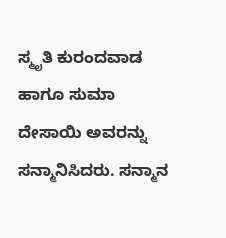ಸ್ಮೃತಿ ಕುರಂದವಾಡ ಹಾಗೂ ಸುಮಾ ದೇಸಾಯಿ ಅವರನ್ನು ಸನ್ಮಾನಿಸಿದರು. ಸನ್ಮಾನ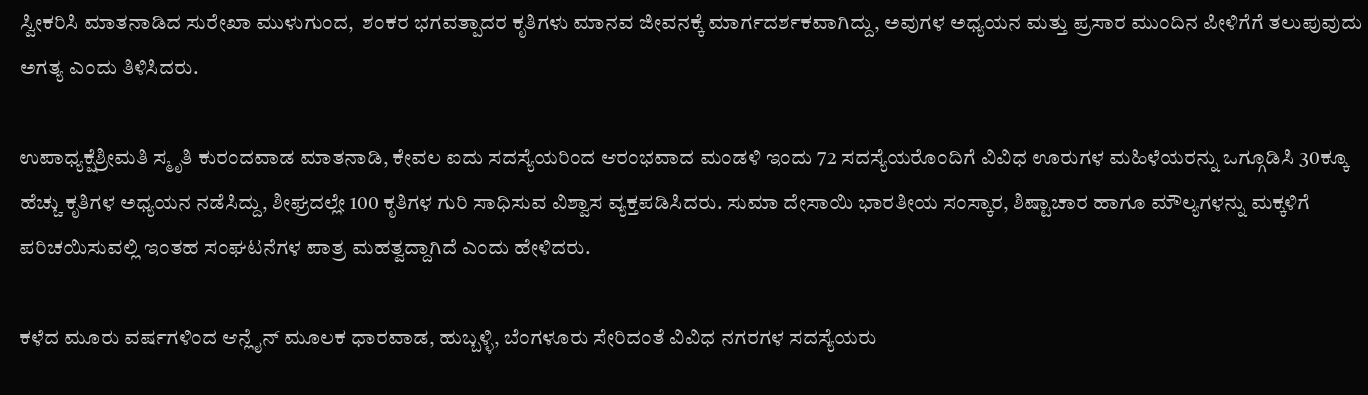ಸ್ವೀಕರಿಸಿ ಮಾತನಾಡಿದ ಸುರೇಖಾ ಮುಳುಗುಂದ,  ಶಂಕರ ಭಗವತ್ಪಾದರ ಕೃತಿಗಳು ಮಾನವ ಜೀವನಕ್ಕೆ ಮಾರ್ಗದರ್ಶಕವಾಗಿದ್ದು, ಅವುಗಳ ಅಧ್ಯಯನ ಮತ್ತು ಪ್ರಸಾರ ಮುಂದಿನ ಪೀಳಿಗೆಗೆ ತಲುಪುವುದು ಅಗತ್ಯ ಎಂದು ತಿಳಿಸಿದರು.

ಉಪಾಧ್ಯಕ್ಷೆಶ್ರೀಮತಿ ಸ್ಮೃತಿ ಕುರಂದವಾಡ ಮಾತನಾಡಿ, ಕೇವಲ ಐದು ಸದಸ್ಯೆಯರಿಂದ ಆರಂಭವಾದ ಮಂಡಳಿ ಇಂದು 72 ಸದಸ್ಯೆಯರೊಂದಿಗೆ ವಿವಿಧ ಊರುಗಳ ಮಹಿಳೆಯರನ್ನು ಒಗ್ಗೂಡಿಸಿ 30ಕ್ಕೂ ಹೆಚ್ಚು ಕೃತಿಗಳ ಅಧ್ಯಯನ ನಡೆಸಿದ್ದು, ಶೀಘ್ರದಲ್ಲೇ 100 ಕೃತಿಗಳ ಗುರಿ ಸಾಧಿಸುವ ವಿಶ್ವಾಸ ವ್ಯಕ್ತಪಡಿಸಿದರು. ಸುಮಾ ದೇಸಾಯಿ ಭಾರತೀಯ ಸಂಸ್ಕಾರ, ಶಿಷ್ಟಾಚಾರ ಹಾಗೂ ಮೌಲ್ಯಗಳನ್ನು ಮಕ್ಕಳಿಗೆ ಪರಿಚಯಿಸುವಲ್ಲಿ ಇಂತಹ ಸಂಘಟನೆಗಳ ಪಾತ್ರ ಮಹತ್ವದ್ದಾಗಿದೆ ಎಂದು ಹೇಳಿದರು.

ಕಳೆದ ಮೂರು ವರ್ಷಗಳಿಂದ ಆನ್ಲೈನ್ ಮೂಲಕ ಧಾರವಾಡ, ಹುಬ್ಬಳ್ಳಿ, ಬೆಂಗಳೂರು ಸೇರಿದಂತೆ ವಿವಿಧ ನಗರಗಳ ಸದಸ್ಯೆಯರು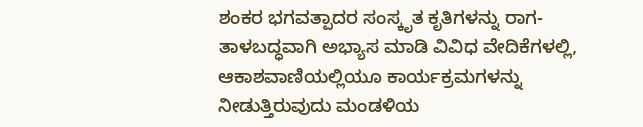ಶಂಕರ ಭಗವತ್ಪಾದರ ಸಂಸ್ಕೃತ ಕೃತಿಗಳನ್ನು ರಾಗ-ತಾಳಬದ್ಧವಾಗಿ ಅಭ್ಯಾಸ ಮಾಡಿ ವಿವಿಧ ವೇದಿಕೆಗಳಲ್ಲಿ, ಆಕಾಶವಾಣಿಯಲ್ಲಿಯೂ ಕಾರ್ಯಕ್ರಮಗಳನ್ನು ನೀಡುತ್ತಿರುವುದು ಮಂಡಳಿಯ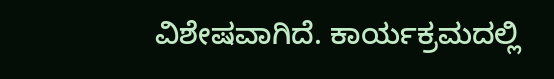ವಿಶೇಷವಾಗಿದೆ. ಕಾರ್ಯಕ್ರಮದಲ್ಲಿ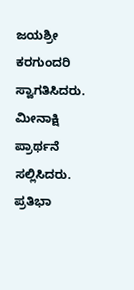ಜಯಶ್ರೀ ಕರಗುಂದರಿ ಸ್ವಾಗತಿಸಿದರು. ಮೀನಾಕ್ಷಿ ಪ್ರಾರ್ಥನೆ ಸಲ್ಲಿಸಿದರು. ಪ್ರತಿಭಾ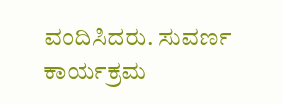ವಂದಿಸಿದರು. ಸುವರ್ಣ ಕಾರ್ಯಕ್ರಮ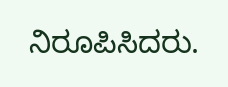ನಿರೂಪಿಸಿದರು.